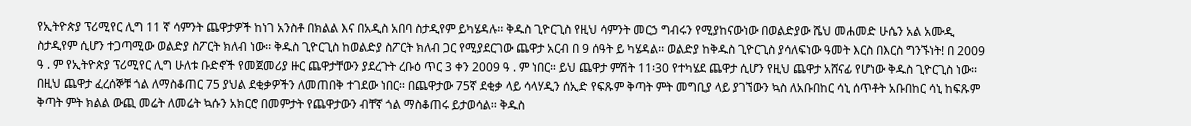የኢትዮጵያ ፕሪሚየር ሊግ 11 ኛ ሳምንት ጨዋታዎች ከነገ አንስቶ በክልል እና በአዲስ አበባ ስታዲየም ይካሄዳሉ፡፡ ቅዱስ ጊዮርጊስ የዚህ ሳምንት መርኃ ግብሩን የሚያከናውነው በወልድያው ሼህ መሐመድ ሁሴን አል አሙዲ ስታዲየም ሲሆን ተጋጣሚው ወልድያ ስፖርት ክለብ ነው፡፡ ቅዱስ ጊዮርጊስ ከወልድያ ስፖርት ክለብ ጋር የሚያደርገው ጨዋታ አርብ በ 9 ሰዓት ይ ካሄዳል፡፡ ወልድያ ከቅዱስ ጊዮርጊስ ያሳለፍነው ዓመት እርስ በእርስ ግንኙነት! በ 2009 ዓ . ም የኢትዮጵያ ፕሪሚየር ሊግ ሁለቱ ቡድኖች የመጀመሪያ ዙር ጨዋታቸውን ያደረጉት ረቡዕ ጥር 3 ቀን 2009 ዓ . ም ነበር። ይህ ጨዋታ ምሽት 11፡30 የተካሄደ ጨዋታ ሲሆን የዚህ ጨዋታ አሸናፊ የሆነው ቅዱስ ጊዮርጊስ ነው፡፡ በዚህ ጨዋታ ፈረሰኞቹ ጎል ለማስቆጠር 75 ያህል ደቂቃዎችን ለመጠበቅ ተገደው ነበር፡፡ በጨዋታው 75ኛ ደቂቃ ላይ ሳላሃዲን ሰኢድ የፍጹም ቅጣት ምት መግቢያ ላይ ያገኘውን ኳስ ለአቡበከር ሳኒ ሰጥቶት አቡበከር ሳኒ ከፍጹም ቅጣት ምት ክልል ውጪ መሬት ለመሬት ኳሱን አክርሮ በመምታት የጨዋታውን ብቸኛ ጎል ማስቆጠሩ ይታወሳል፡፡ ቅዱስ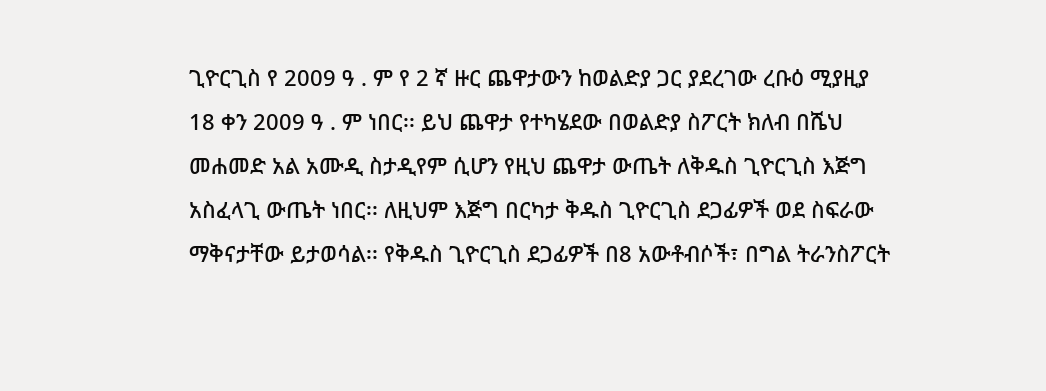ጊዮርጊስ የ 2009 ዓ . ም የ 2 ኛ ዙር ጨዋታውን ከወልድያ ጋር ያደረገው ረቡዕ ሚያዚያ 18 ቀን 2009 ዓ . ም ነበር፡፡ ይህ ጨዋታ የተካሄደው በወልድያ ስፖርት ክለብ በሼህ መሐመድ አል አሙዲ ስታዲየም ሲሆን የዚህ ጨዋታ ውጤት ለቅዱስ ጊዮርጊስ እጅግ አስፈላጊ ውጤት ነበር፡፡ ለዚህም እጅግ በርካታ ቅዱስ ጊዮርጊስ ደጋፊዎች ወደ ስፍራው ማቅናታቸው ይታወሳል፡፡ የቅዱስ ጊዮርጊስ ደጋፊዎች በ8 አውቶብሶች፣ በግል ትራንስፖርት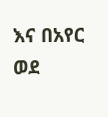እና በአየር ወደ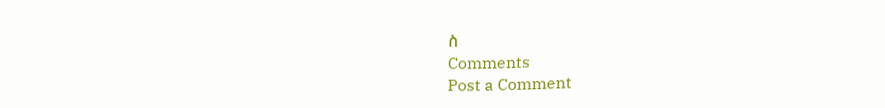ስ
Comments
Post a Comment